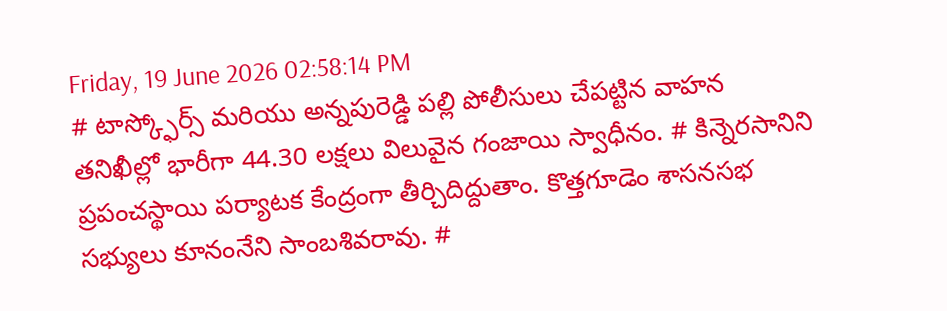Friday, 19 June 2026 02:58:14 PM
# టాస్క్ఫోర్స్ మరియు అన్నపురెడ్డి పల్లి పోలీసులు చేపట్టిన వాహన తనిఖీల్లో భారీగా 44.30 లక్షలు విలువైన గంజాయి స్వాధీనం. # కిన్నెరసానిని ప్రపంచస్థాయి పర్యాటక కేంద్రంగా తీర్చిదిద్దుతాం. కొత్తగూడెం శాసనసభ సభ్యులు కూనంనేని సాంబశివరావు. #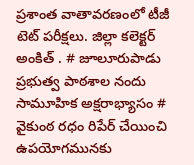ప్రశాంత వాతావరణంలో టీజీ టెట్ పరీక్షలు. జిల్లా కలెక్టర్ అంకిత్ . # జూలూరుపాడు ప్రభుత్వ పాఠశాల నందు సామూహిక అక్షరాభ్యాసం # వైకుంఠ రధం రిపేర్ చేయించి ఉపయోగమునకు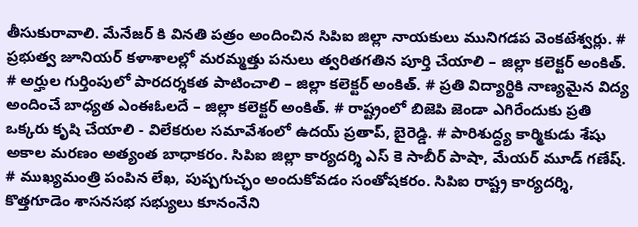తీసుకురావాలి. మేనేజర్ కి వినతి పత్రం అందించిన సిపిఐ జిల్లా నాయకులు మునిగడప వెంకటేశ్వర్లు. # ప్రభుత్వ జూనియర్ కళాశాలల్లో మరమ్మత్తు పనులు త్వరితగతిన పూర్తి చేయాలి – జిల్లా కలెక్టర్ అంకిత్. # అర్హుల గుర్తింపులో పారదర్శకత పాటించాలి – జిల్లా కలెక్టర్ అంకిత్. # ప్రతి విద్యార్థికి నాణ్యమైన విద్య అందించే బాధ్యత ఎంఈఓలదే – జిల్లా కలెక్టర్ అంకిత్. # రాష్ట్రంలో బిజెపి జెండా ఎగిరేందుకు ప్రతి ఒక్కరు కృషి చేయాలి - విలేకరుల సమావేశంలో ఉదయ్ ప్రతాప్, బైరెడ్డి. # పారిశుద్ధ్య కార్మికుడు శేషు అకాల మరణం అత్యంత బాధాకరం. సిపిఐ జిల్లా కార్యదర్శి ఎస్ కె సాబీర్ పాషా, మేయర్ మూడ్ గణేష్. # ముఖ్యమంత్రి పంపిన లేఖ, పుష్పగుచ్ఛం అందుకోవడం సంతోషకరం. సిపిఐ రాష్ట్ర కార్యదర్శి, కొత్తగూడెం శాసనసభ సభ్యులు కూనంనేని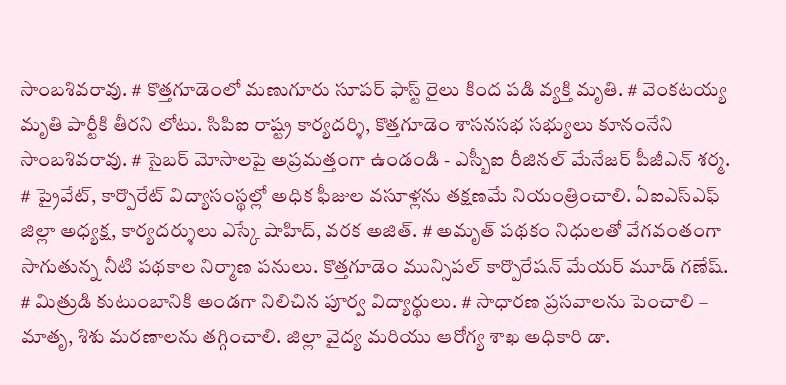సాంబశివరావు. # కొత్తగూడెంలో మణుగూరు సూపర్ ఫాస్ట్ రైలు కింద పడి వ్యక్తి మృతి. # వెంకటయ్య మృతి పార్టీకి తీరని లోటు. సిపిఐ రాష్ట్ర కార్యదర్శి, కొత్తగూడెం శాసనసభ సభ్యులు కూనంనేని సాంబశివరావు. # సైబర్ మోసాలపై అప్రమత్తంగా ఉండండి - ఎస్బీఐ రీజినల్ మేనేజర్ పీజీఎన్ శర్మ. # ప్రైవేట్, కార్పొరేట్ విద్యాసంస్థల్లో అధిక ఫీజుల వసూళ్లను తక్షణమే నియంత్రించాలి. ఏఐఎస్ఎఫ్ జిల్లా అధ్యక్ష, కార్యదర్శులు ఎస్కే షాహిద్, వరక అజిత్. # అమృత్ పథకం నిధులతో వేగవంతంగా సాగుతున్న నీటి పథకాల నిర్మాణ పనులు. కొత్తగూడెం మున్సిపల్ కార్పొరేషన్ మేయర్ మూడ్ గణేష్. # మిత్రుడి కుటుంబానికి అండగా నిలిచిన పూర్వ విద్యార్థులు. # సాధారణ ప్రసవాలను పెంచాలి – మాతృ, శిశు మరణాలను తగ్గించాలి. జిల్లా వైద్య మరియు ఆరోగ్య శాఖ అధికారి డా.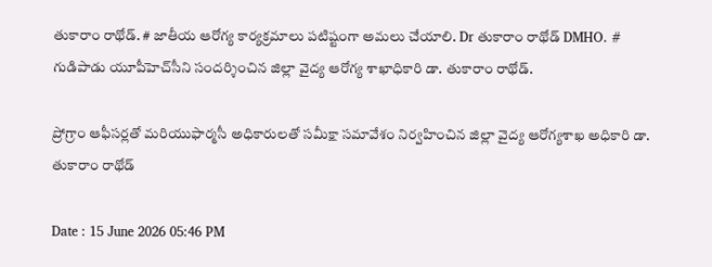తుకారాం రాథోడ్. # జాతీయ ఆరోగ్య కార్యక్రమాలు పటిష్టంగా అమలు చేయాలి. Dr తుకారాం రాథోడ్ DMHO. # గుడిపాడు యూపీహెచ్‌సీని సందర్శించిన జిల్లా వైద్య ఆరోగ్య శాఖాధికారి డా. తుకారాం రాథోడ్.

ప్రోగ్రాం ఆఫీసర్లతో మరియుఫార్మసీ అధికారులతో సమీక్షా సమావేశం నిర్వహించిన జిల్లా వైద్య ఆరోగ్యశాఖ అధికారి డా. తుకారాం రాథోడ్

Date : 15 June 2026 05:46 PM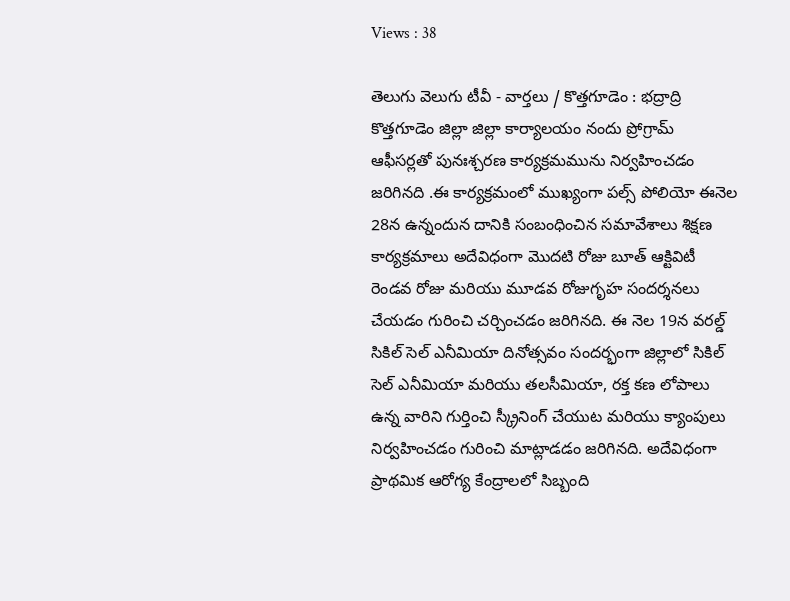Views : 38

తెలుగు వెలుగు టీవీ - వార్తలు / కొత్తగూడెం : భద్రాద్రి కొత్తగూడెం జిల్లా జిల్లా కార్యాలయం నందు ప్రోగ్రామ్ ఆఫీసర్లతో పునఃశ్చరణ కార్యక్రమమును నిర్వహించడం జరిగినది .ఈ కార్యక్రమంలో ముఖ్యంగా పల్స్ పోలియో ఈనెల 28న ఉన్నందున దానికి సంబంధించిన సమావేశాలు శిక్షణ కార్యక్రమాలు అదేవిధంగా మొదటి రోజు బూత్ ఆక్టివిటీ రెండవ రోజు మరియు మూడవ రోజుగృహ సందర్శనలు చేయడం గురించి చర్చించడం జరిగినది. ఈ నెల 19న వరల్డ్ సికిల్ సెల్ ఎనీమియా దినోత్సవం సందర్భంగా జిల్లాలో సికిల్ సెల్ ఎనీమియా మరియు తలసీమియా, రక్త కణ లోపాలు ఉన్న వారిని గుర్తించి స్క్రీనింగ్ చేయుట మరియు క్యాంపులు నిర్వహించడం గురించి మాట్లాడడం జరిగినది. అదేవిధంగా ప్రాథమిక ఆరోగ్య కేంద్రాలలో సిబ్బంది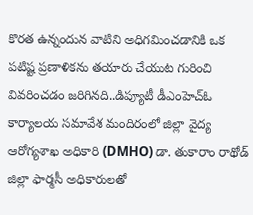కొరత ఉన్నందున వాటిని అధిగమించడానికి ఒక పటిష్ట ప్రణాళికను తయారు చేయుట గురించి వివరించడం జరిగినది..డిప్యూటీ డీఎంహెచ్ఓ కార్యాలయ సమావేశ మందిరంలో జిల్లా వైద్య ఆరోగ్యశాఖ అధికారి (DMHO) డా. తుకారాం రాథోడ్ జిల్లా ఫార్మసీ అధికారులతో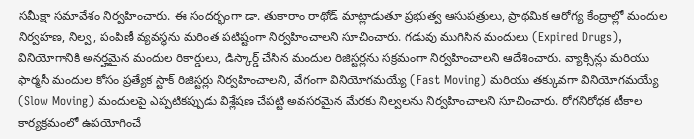సమీక్షా సమావేశం నిర్వహించారు. ఈ సందర్భంగా డా. తుకారాం రాథోడ్ మాట్లాడుతూ ప్రభుత్వ ఆసుపత్రులు, ప్రాథమిక ఆరోగ్య కేంద్రాల్లో మందుల నిర్వహణ, నిల్వ, పంపిణీ వ్యవస్థను మరింత పటిష్టంగా నిర్వహించాలని సూచించారు. గడువు ముగిసిన మందులు (Expired Drugs), వినియోగానికి అనర్హమైన మందుల రికార్డులు, డిస్కార్డ్ చేసిన మందుల రిజిస్టర్లను సక్రమంగా నిర్వహించాలని ఆదేశించారు. వ్యాక్సిన్లు మరియు ఫార్మసీ మందుల కోసం ప్రత్యేక స్టాక్ రిజిస్టర్లు నిర్వహించాలని, వేగంగా వినియోగమయ్యే (Fast Moving) మరియు తక్కువగా వినియోగమయ్యే (Slow Moving) మందులపై ఎప్పటికప్పుడు విశ్లేషణ చేపట్టి అవసరమైన మేరకు నిల్వలను నిర్వహించాలని సూచించారు. రోగనిరోధక టీకాల కార్యక్రమంలో ఉపయోగించే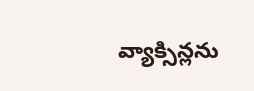వ్యాక్సిన్లను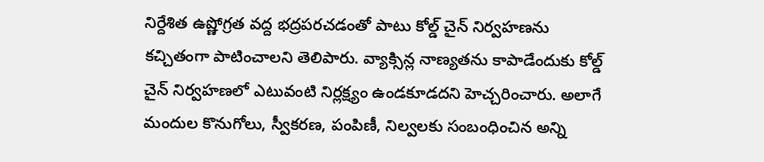నిర్దేశిత ఉష్ణోగ్రత వద్ద భద్రపరచడంతో పాటు కోల్డ్ చైన్ నిర్వహణను కచ్చితంగా పాటించాలని తెలిపారు. వ్యాక్సిన్ల నాణ్యతను కాపాడేందుకు కోల్డ్ చైన్ నిర్వహణలో ఎటువంటి నిర్లక్ష్యం ఉండకూడదని హెచ్చరించారు. అలాగే మందుల కొనుగోలు, స్వీకరణ, పంపిణీ, నిల్వలకు సంబంధించిన అన్ని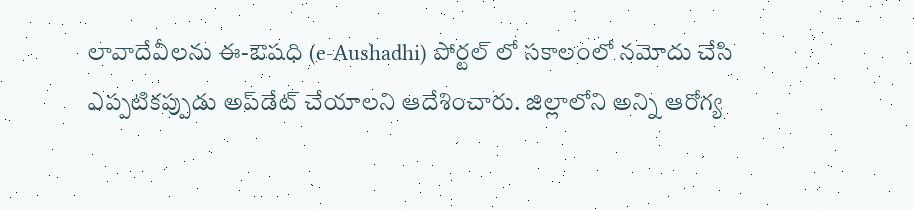లావాదేవీలను ఈ-ఔషధి (e-Aushadhi) పోర్టల్ లో సకాలంలో నమోదు చేసి ఎప్పటికప్పుడు అప్‌డేట్ చేయాలని ఆదేశించారు. జిల్లాలోని అన్ని ఆరోగ్య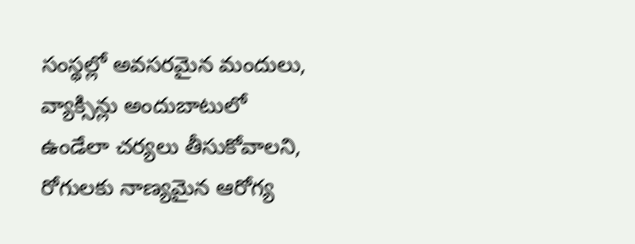సంస్థల్లో అవసరమైన మందులు, వ్యాక్సిన్లు అందుబాటులో ఉండేలా చర్యలు తీసుకోవాలని, రోగులకు నాణ్యమైన ఆరోగ్య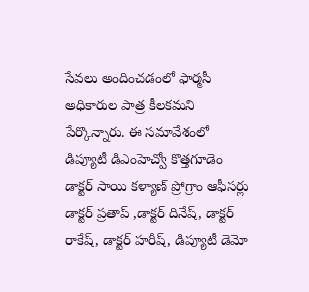సేవలు అందించడంలో ఫార్మసీ అధికారుల పాత్ర కీలకమని పేర్కొన్నారు. ఈ సమావేశంలో డిప్యూటీ డిఎంహెచ్వో కొత్తగూడెం డాక్టర్ సాయి కళ్యాణ్ ప్రోగ్రాం ఆఫీసర్లు డాక్టర్ ప్రతాప్ ,డాక్టర్ దినేష్, డాక్టర్ రాకేష్, డాక్టర్ హరీష్, డిప్యూటీ డెమో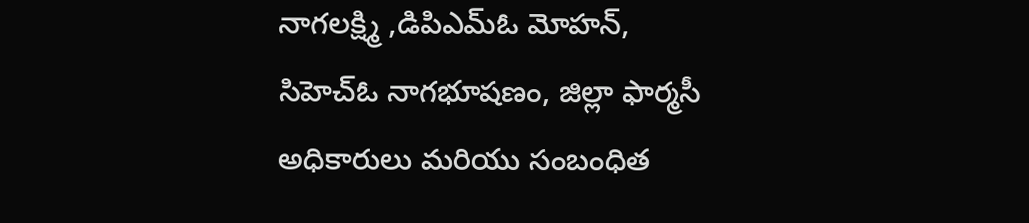నాగలక్ష్మి ,డిపిఎమ్ఓ మోహన్, సిహెచ్ఓ నాగభూషణం, జిల్లా ఫార్మసీ అధికారులు మరియు సంబంధిత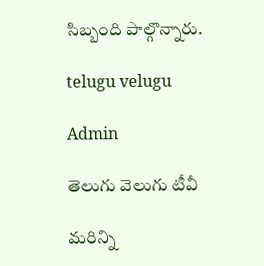సిబ్బంది పాల్గొన్నారు.

telugu velugu

Admin

తెలుగు వెలుగు టీవీ

మరిన్ని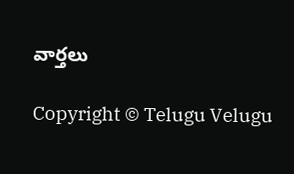వార్తలు

Copyright © Telugu Velugu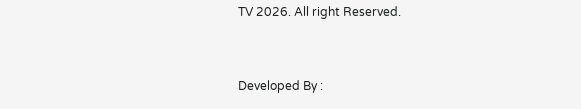TV 2026. All right Reserved.



Developed By :